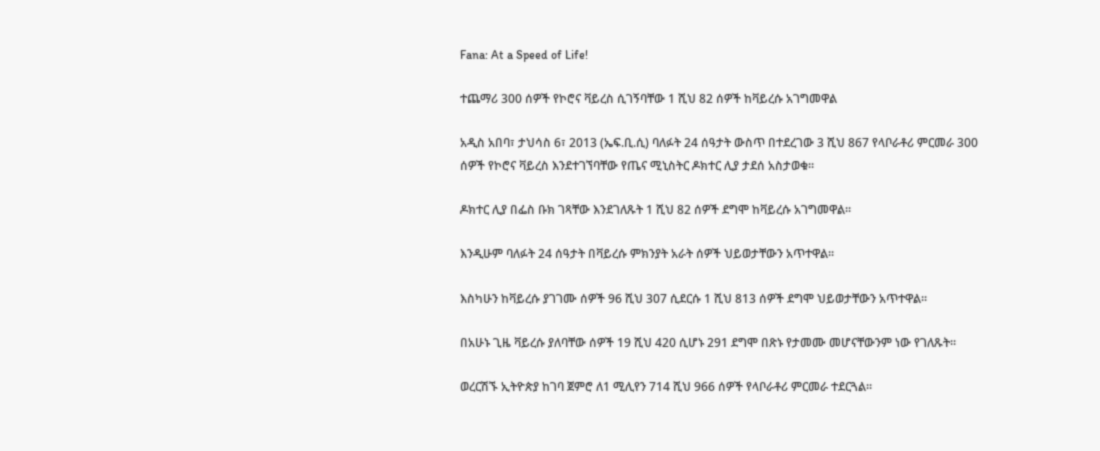Fana: At a Speed of Life!

ተጨማሪ 300 ሰዎች የኮሮና ቫይረስ ሲገኝባቸው 1 ሺህ 82 ሰዎች ከቫይረሱ አገግመዋል

አዲስ አበባ፣ ታህሳስ 6፣ 2013 (ኤፍ.ቢ.ሲ) ባለፉት 24 ሰዓታት ውስጥ በተደረገው 3 ሺህ 867 የላቦራቶሪ ምርመራ 300 ሰዎች የኮሮና ቫይረስ እንደተገኘባቸው የጤና ሚኒስትር ዶክተር ሊያ ታደሰ አስታወቁ።

ዶክተር ሊያ በፌስ ቡክ ገጻቸው እንደገለጹት 1 ሺህ 82 ሰዎች ደግሞ ከቫይረሱ አገግመዋል፡፡

እንዲሁም ባለፉት 24 ሰዓታት በቫይረሱ ምክንያት አራት ሰዎች ህይወታቸውን አጥተዋል፡፡

እስካሁን ከቫይረሱ ያገገሙ ሰዎች 96 ሺህ 307 ሲደርሱ 1 ሺህ 813 ሰዎች ደግሞ ህይወታቸውን አጥተዋል፡፡

በአሁኑ ጊዜ ቫይረሱ ያለባቸው ሰዎች 19 ሺህ 420 ሲሆኑ 291 ደግሞ በጽኑ የታመሙ መሆናቸውንም ነው የገለጹት፡፡

ወረርሽኙ ኢትዮጵያ ከገባ ጀምሮ ለ1 ሚሊየን 714 ሺህ 966 ሰዎች የላቦራቶሪ ምርመራ ተደርጓል፡፡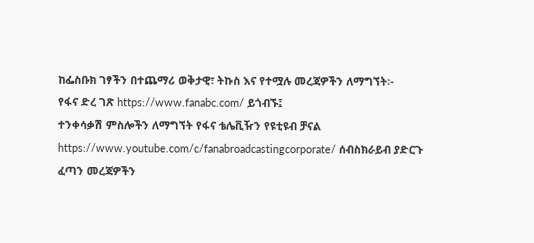ከፌስቡክ ገፃችን በተጨማሪ ወቅታዊ፣ ትኩስ እና የተሟሉ መረጃዎችን ለማግኘት፡-
የፋና ድረ ገጽ https://www.fanabc.com/ ይጎብኙ፤
ተንቀሳቃሽ ምስሎችን ለማግኘት የፋና ቴሌቪዥን የዩቲዩብ ቻናል https://www.youtube.com/c/fanabroadcastingcorporate/ ሰብስክራይብ ያድርጉ
ፈጣን መረጃዎችን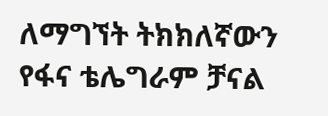ለማግኘት ትክክለኛውን የፋና ቴሌግራም ቻናል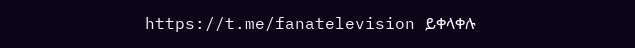https://t.me/fanatelevision ይቀላቀሉ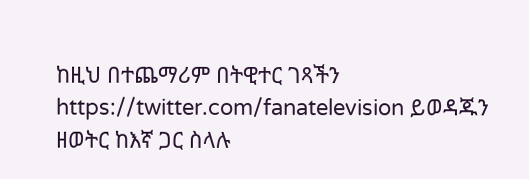ከዚህ በተጨማሪም በትዊተር ገጻችን https://twitter.com/fanatelevision ይወዳጁን
ዘወትር ከእኛ ጋር ስላሉ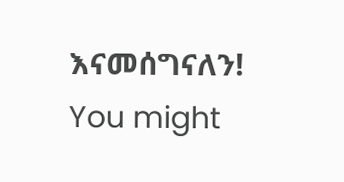እናመሰግናለን!
You might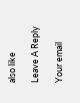also like

Leave A Reply

Your email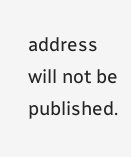address will not be published.